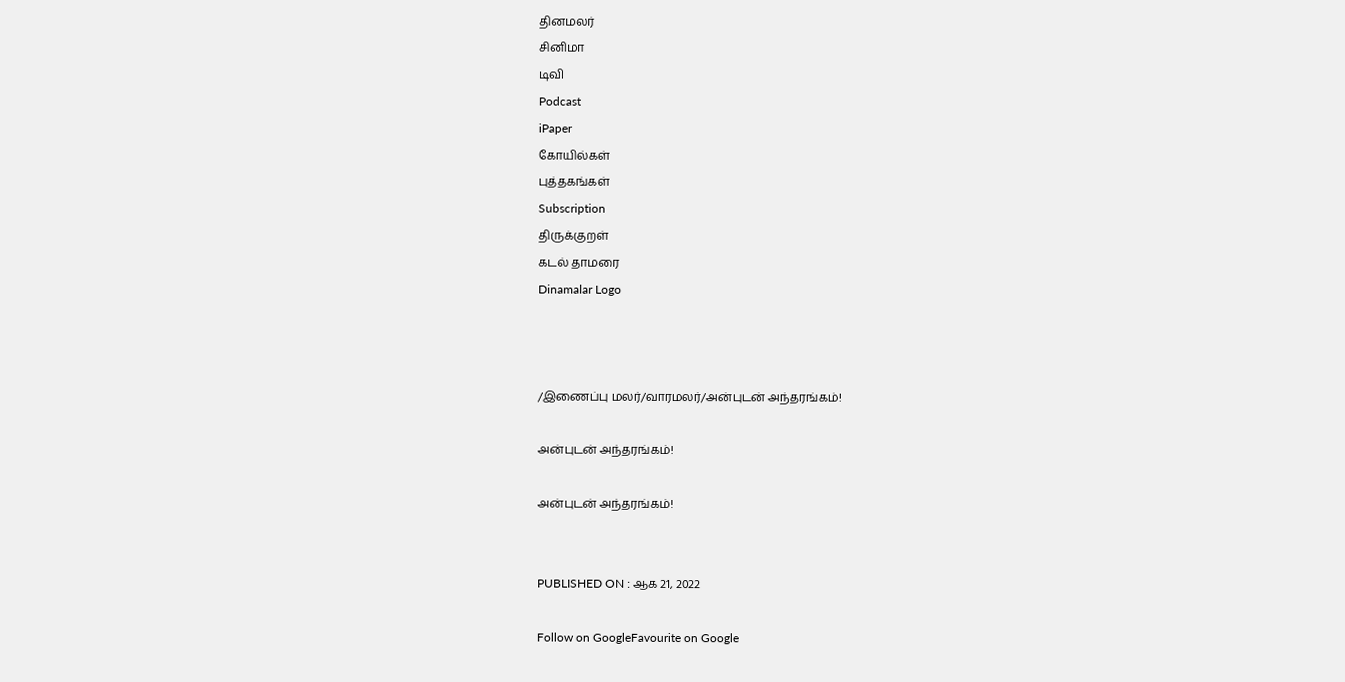தினமலர்
சினிமா
டிவி
Podcast
iPaper
கோயில்கள்
புத்தகங்கள்
Subscription
திருக்குறள்
கடல் தாமரை
Dinamalar Logo



/இணைப்பு மலர்/வாரமலர்/அன்புடன் அந்தரங்கம்!

அன்புடன் அந்தரங்கம்!

அன்புடன் அந்தரங்கம்!


PUBLISHED ON : ஆக 21, 2022

Follow on GoogleFavourite on Google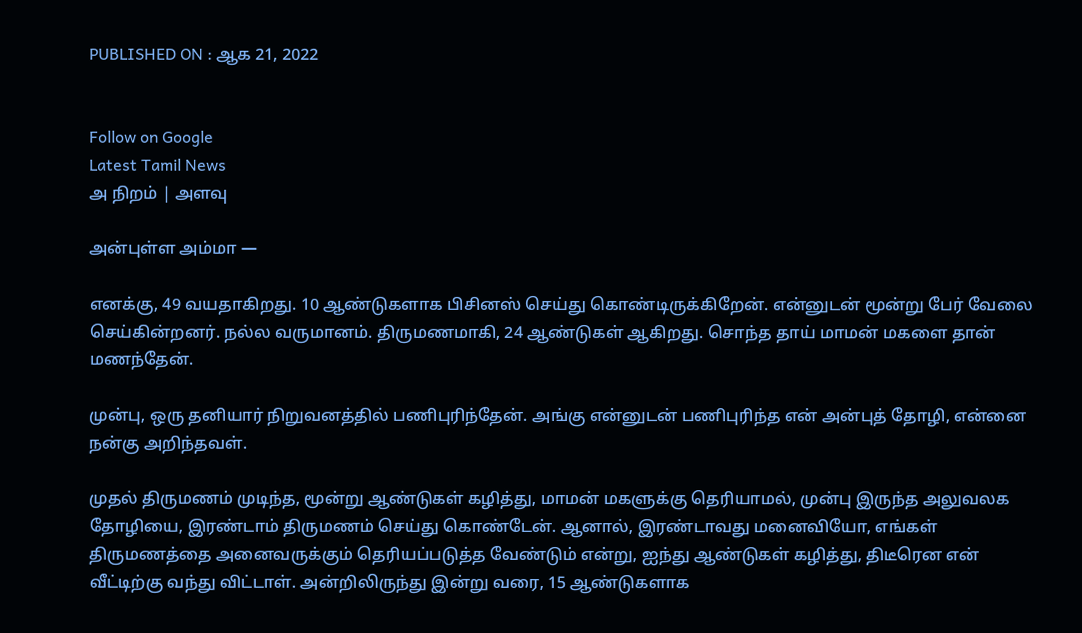PUBLISHED ON : ஆக 21, 2022


Follow on Google
Latest Tamil News
அ நிறம் | அளவு

அன்புள்ள அம்மா —

எனக்கு, 49 வயதாகிறது. 10 ஆண்டுகளாக பிசினஸ் செய்து கொண்டிருக்கிறேன். என்னுடன் மூன்று பேர் வேலை செய்கின்றனர். நல்ல வருமானம். திருமணமாகி, 24 ஆண்டுகள் ஆகிறது. சொந்த தாய் மாமன் மகளை தான் மணந்தேன்.

முன்பு, ஒரு தனியார் நிறுவனத்தில் பணிபுரிந்தேன். அங்கு என்னுடன் பணிபுரிந்த என் அன்புத் தோழி, என்னை நன்கு அறிந்தவள்.

முதல் திருமணம் முடிந்த, மூன்று ஆண்டுகள் கழித்து, மாமன் மகளுக்கு தெரியாமல், முன்பு இருந்த அலுவலக தோழியை, இரண்டாம் திருமணம் செய்து கொண்டேன். ஆனால், இரண்டாவது மனைவியோ, எங்கள் திருமணத்தை அனைவருக்கும் தெரியப்படுத்த வேண்டும் என்று, ஐந்து ஆண்டுகள் கழித்து, திடீரென என் வீட்டிற்கு வந்து விட்டாள். அன்றிலிருந்து இன்று வரை, 15 ஆண்டுகளாக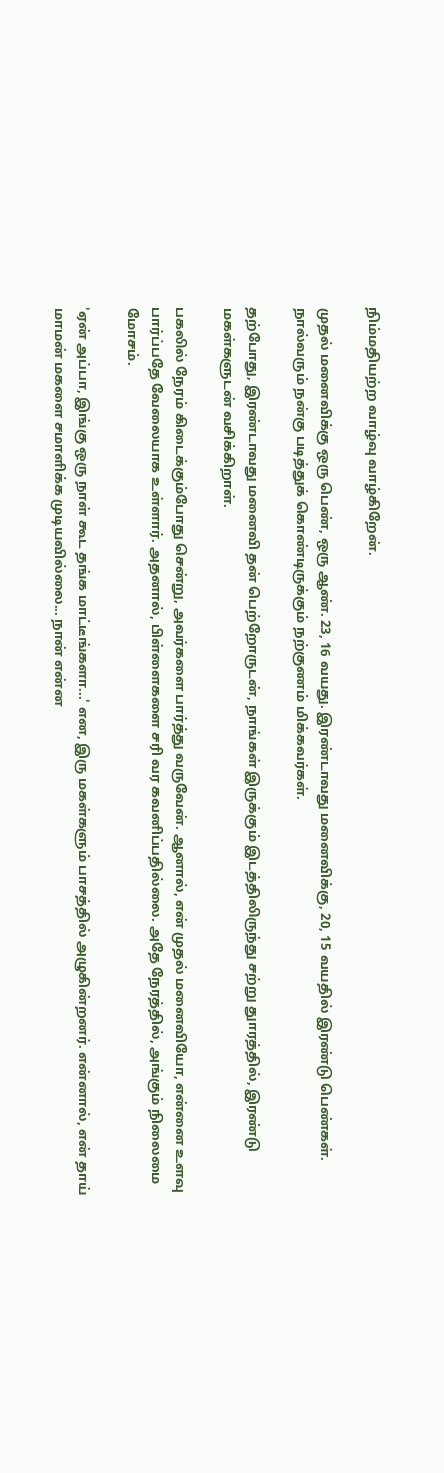நிம்மதியற்ற வாழ்வு வாழ்கிறேன்.

முதல் மனைவிக்கு ஒரு பெண், ஒரு ஆண். 23, 16 வயது. இரண்டாவது மனைவிக்கு, 20, 15 வயதில் இரண்டு பெண்கள். நால்வரும் நன்கு படித்துக் கொண்டிருக்கும் நற்குணம் மிக்கவர்கள்.

தற்போது, இரண்டாவது மனைவி தன் பெற்றோருடன், நாங்கள் இருக்கும் இடத்திலிருந்து சற்று துாரத்தில், இரண்டு மகள்களுடன் வசிக்கிறாள்.

பகலில் நேரம் கிடைக்கும்போது சென்று, அவர்களை பார்த்து வருவேன். ஆனால், என் முதல் மனைவியோ, என்னை உளவு பார்ப்பதே வேலையாக உள்ளார். அதனால், பிள்ளைகளை சரி வர கவனிப்பதில்லை. அதே நேரத்தில், அங்கும் நிலைமை மோசம்.

'ஏன் அப்பா, இங்கு ஒரு நாள் கூட தங்க மாட்டீங்களா...' என, இரு மகள்களும் பாசத்தில் அழுகின்றனர். என்னால், என் தாய் மாமன் மகளை சமாளிக்க முடியவில்லை... நான் என்ன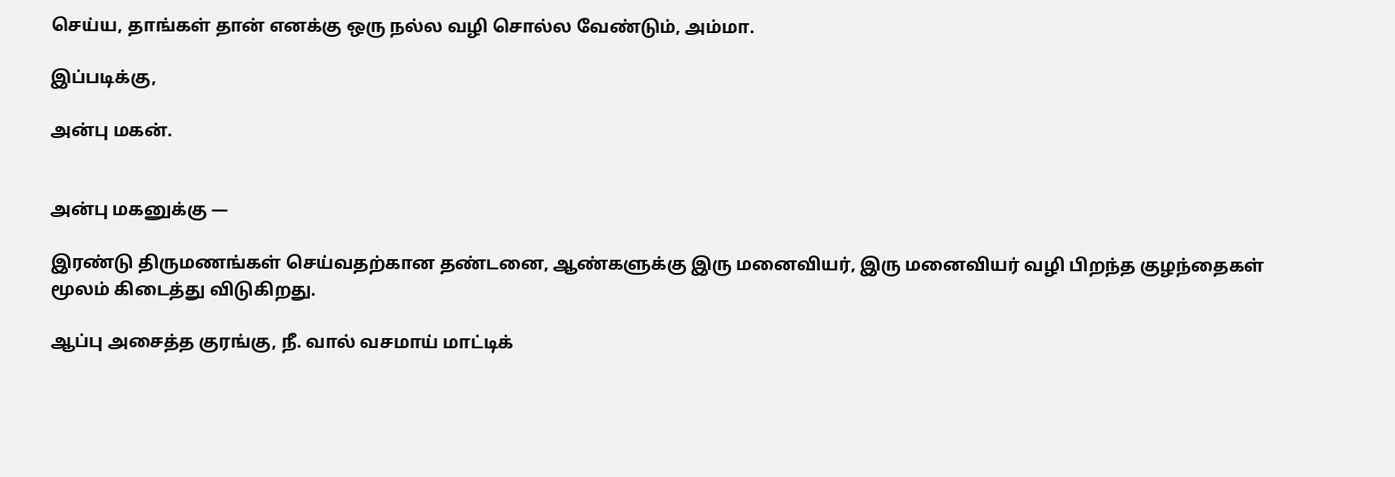செய்ய, தாங்கள் தான் எனக்கு ஒரு நல்ல வழி சொல்ல வேண்டும், அம்மா.

இப்படிக்கு,

அன்பு மகன்.


அன்பு மகனுக்கு —

இரண்டு திருமணங்கள் செய்வதற்கான தண்டனை, ஆண்களுக்கு இரு மனைவியர், இரு மனைவியர் வழி பிறந்த குழந்தைகள் மூலம் கிடைத்து விடுகிறது.

ஆப்பு அசைத்த குரங்கு, நீ. வால் வசமாய் மாட்டிக்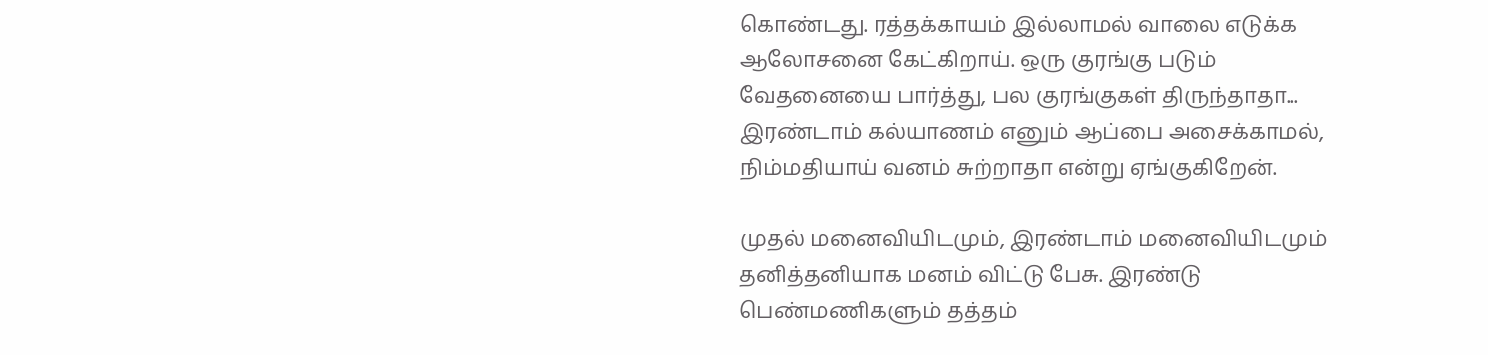கொண்டது. ரத்தக்காயம் இல்லாமல் வாலை எடுக்க ஆலோசனை கேட்கிறாய். ஒரு குரங்கு படும் வேதனையை பார்த்து, பல குரங்குகள் திருந்தாதா... இரண்டாம் கல்யாணம் எனும் ஆப்பை அசைக்காமல், நிம்மதியாய் வனம் சுற்றாதா என்று ஏங்குகிறேன்.

முதல் மனைவியிடமும், இரண்டாம் மனைவியிடமும் தனித்தனியாக மனம் விட்டு பேசு. இரண்டு பெண்மணிகளும் தத்தம்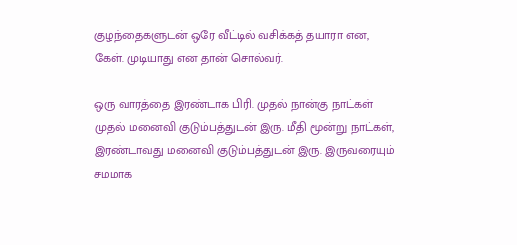குழந்தைகளுடன் ஒரே வீட்டில் வசிக்கத் தயாரா என, கேள். முடியாது என தான் சொல்வர்.

ஒரு வாரத்தை இரண்டாக பிரி. முதல் நான்கு நாட்கள் முதல் மனைவி குடும்பத்துடன் இரு. மீதி மூன்று நாட்கள், இரண்டாவது மனைவி குடும்பத்துடன் இரு. இருவரையும் சமமாக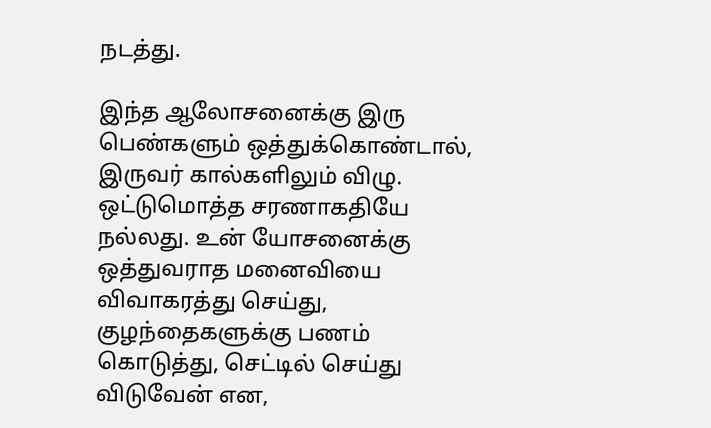நடத்து.

இந்த ஆலோசனைக்கு இரு பெண்களும் ஒத்துக்கொண்டால், இருவர் கால்களிலும் விழு. ஒட்டுமொத்த சரணாகதியே நல்லது. உன் யோசனைக்கு ஒத்துவராத மனைவியை விவாகரத்து செய்து, குழந்தைகளுக்கு பணம் கொடுத்து, செட்டில் செய்து விடுவேன் என,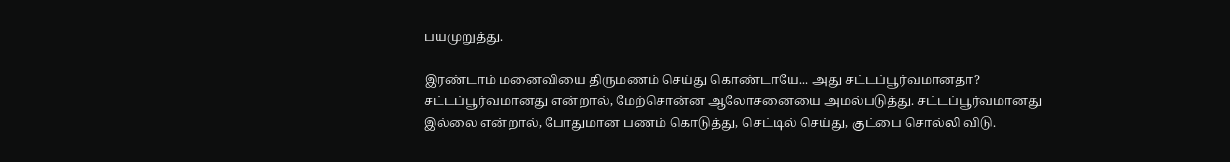பயமுறுத்து.

இரண்டாம் மனைவியை திருமணம் செய்து கொண்டாயே... அது சட்டப்பூர்வமானதா? சட்டப்பூர்வமானது என்றால், மேற்சொன்ன ஆலோசனையை அமல்படுத்து. சட்டப்பூர்வமானது இல்லை என்றால், போதுமான பணம் கொடுத்து, செட்டில் செய்து, குட்பை சொல்லி விடு.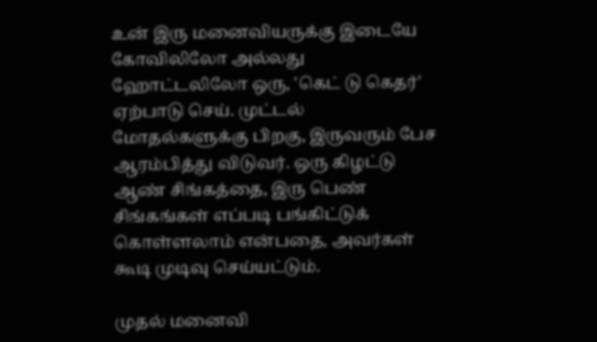உன் இரு மனைவியருக்கு இடையே கோவிலிலோ அல்லது ஹோட்டலிலோ ஒரு, 'கெட் டு கெதர்' ஏற்பாடு செய். முட்டல் மோதல்களுக்கு பிறகு, இருவரும் பேச ஆரம்பித்து விடுவர். ஒரு கிழட்டு ஆண் சிங்கத்தை, இரு பெண் சிங்கங்கள் எப்படி பங்கிட்டுக் கொள்ளலாம் என்பதை, அவர்கள் கூடி முடிவு செய்யட்டும்.

முதல் மனைவி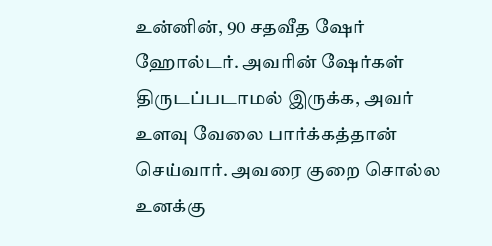உன்னின், 90 சதவீத ஷேர் ஹோல்டர். அவரின் ஷேர்கள் திருடப்படாமல் இருக்க, அவர் உளவு வேலை பார்க்கத்தான் செய்வார். அவரை குறை சொல்ல உனக்கு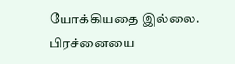யோக்கியதை இல்லை. பிரச்னையை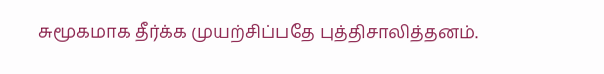சுமூகமாக தீர்க்க முயற்சிப்பதே புத்திசாலித்தனம்.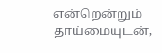என்றென்றும் தாய்மையுடன்,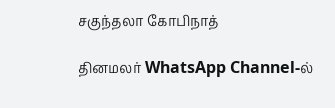சகுந்தலா கோபிநாத்

தினமலர் WhatsApp Channel-ல்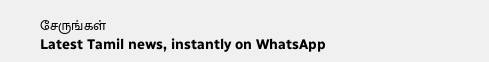சேருங்கள்
Latest Tamil news, instantly on WhatsApp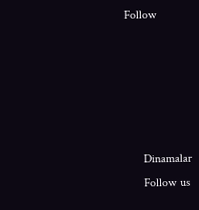Follow





      Dinamalar
      Follow us